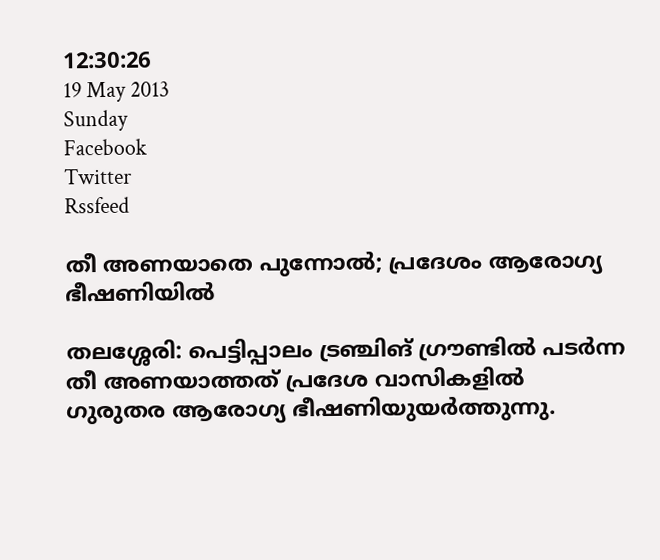12:30:26
19 May 2013
Sunday
Facebook
Twitter
Rssfeed

തീ അണയാതെ പുന്നോല്‍; പ്രദേശം ആരോഗ്യ ഭീഷണിയില്‍

തലശ്ശേരി: പെട്ടിപ്പാലം ട്രഞ്ചിങ് ഗ്രൗണ്ടില്‍ പടര്‍ന്ന തീ അണയാത്തത് പ്രദേശ വാസികളില്‍ ഗുരുതര ആരോഗ്യ ഭീഷണിയുയര്‍ത്തുന്നു.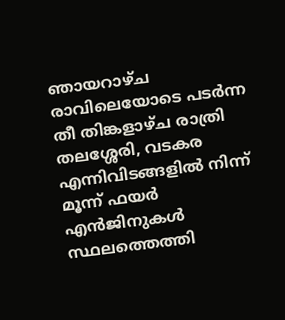ഞായറാഴ്ച രാവിലെയോടെ പടര്‍ന്ന തീ തിങ്കളാഴ്ച രാത്രി തലശ്ശേരി, വടകര എന്നിവിടങ്ങളില്‍ നിന്ന് മൂന്ന് ഫയര്‍ എന്‍ജിനുകള്‍ സ്ഥലത്തെത്തി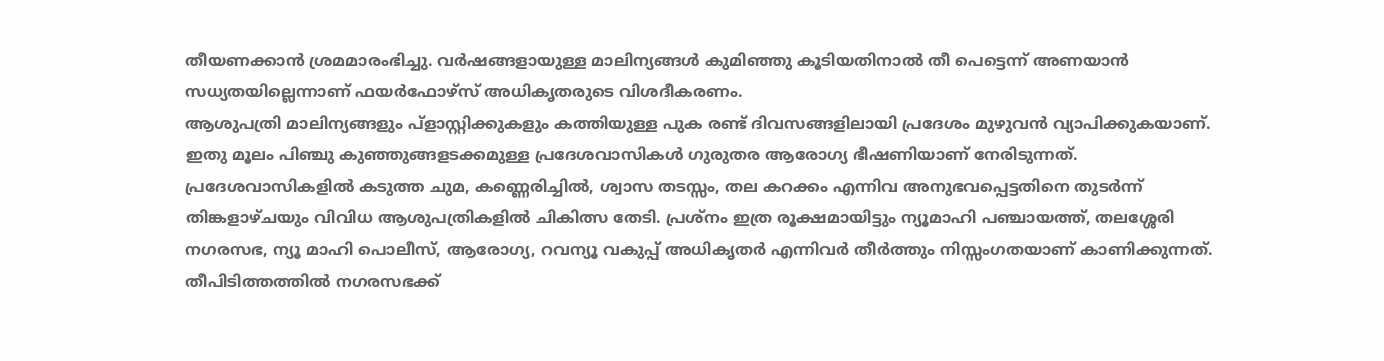തീയണക്കാന്‍ ശ്രമമാരംഭിച്ചു. വര്‍ഷങ്ങളായുള്ള മാലിന്യങ്ങള്‍ കുമിഞ്ഞു കൂടിയതിനാല്‍ തീ പെട്ടെന്ന് അണയാന്‍ സധ്യതയില്ലെന്നാണ് ഫയര്‍ഫോഴ്സ് അധികൃതരുടെ വിശദീകരണം.
ആശുപത്രി മാലിന്യങ്ങളും പ്ളാസ്റ്റിക്കുകളും കത്തിയുള്ള പുക രണ്ട് ദിവസങ്ങളിലായി പ്രദേശം മുഴുവന്‍ വ്യാപിക്കുകയാണ്. ഇതു മൂലം പിഞ്ചു കുഞ്ഞുങ്ങളടക്കമുള്ള പ്രദേശവാസികള്‍ ഗുരുതര ആരോഗ്യ ഭീഷണിയാണ് നേരിടുന്നത്. പ്രദേശവാസികളില്‍ കടുത്ത ചുമ, കണ്ണെരിച്ചില്‍, ശ്വാസ തടസ്സം, തല കറക്കം എന്നിവ അനുഭവപ്പെട്ടതിനെ തുടര്‍ന്ന് തിങ്കളാഴ്ചയും വിവിധ ആശുപത്രികളില്‍ ചികിത്സ തേടി. പ്രശ്നം ഇത്ര രൂക്ഷമായിട്ടും ന്യൂമാഹി പഞ്ചായത്ത്, തലശ്ശേരി നഗരസഭ, ന്യൂ മാഹി പൊലീസ്, ആരോഗ്യ, റവന്യൂ വകുപ്പ് അധികൃതര്‍ എന്നിവര്‍ തീര്‍ത്തും നിസ്സംഗതയാണ് കാണിക്കുന്നത്. തീപിടിത്തത്തില്‍ നഗരസഭക്ക്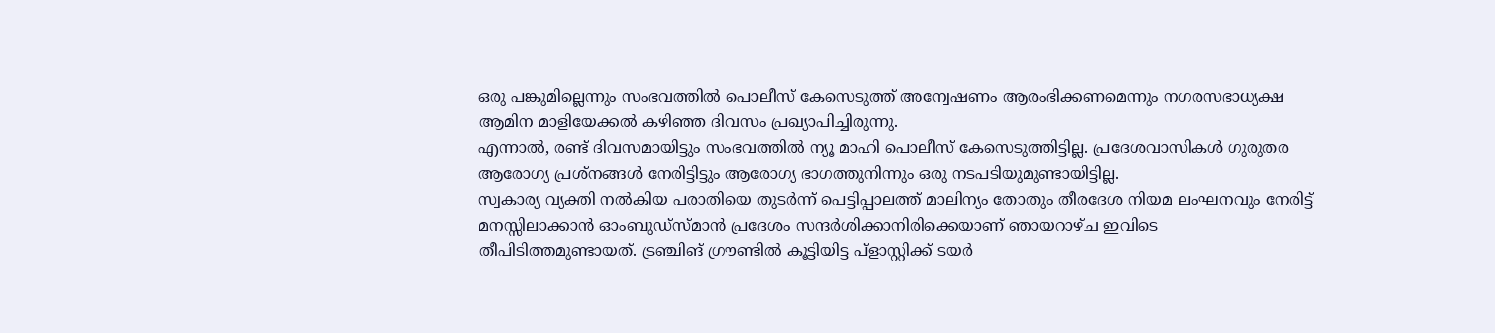ഒരു പങ്കുമില്ലെന്നും സംഭവത്തില്‍ പൊലീസ് കേസെടുത്ത് അന്വേഷണം ആരംഭിക്കണമെന്നും നഗരസഭാധ്യക്ഷ ആമിന മാളിയേക്കല്‍ കഴിഞ്ഞ ദിവസം പ്രഖ്യാപിച്ചിരുന്നു.
എന്നാല്‍, രണ്ട് ദിവസമായിട്ടും സംഭവത്തില്‍ ന്യൂ മാഹി പൊലീസ് കേസെടുത്തിട്ടില്ല. പ്രദേശവാസികള്‍ ഗുരുതര ആരോഗ്യ പ്രശ്നങ്ങള്‍ നേരിട്ടിട്ടും ആരോഗ്യ ഭാഗത്തുനിന്നും ഒരു നടപടിയുമുണ്ടായിട്ടില്ല.
സ്വകാര്യ വ്യക്തി നല്‍കിയ പരാതിയെ തുടര്‍ന്ന് പെട്ടിപ്പാലത്ത് മാലിന്യം തോതും തീരദേശ നിയമ ലംഘനവും നേരിട്ട് മനസ്സിലാക്കാന്‍ ഓംബുഡ്സ്മാന്‍ പ്രദേശം സന്ദര്‍ശിക്കാനിരിക്കെയാണ് ഞായറാഴ്ച ഇവിടെ തീപിടിത്തമുണ്ടായത്. ട്രഞ്ചിങ് ഗ്രൗണ്ടില്‍ കൂട്ടിയിട്ട പ്ളാസ്റ്റിക്ക് ടയര്‍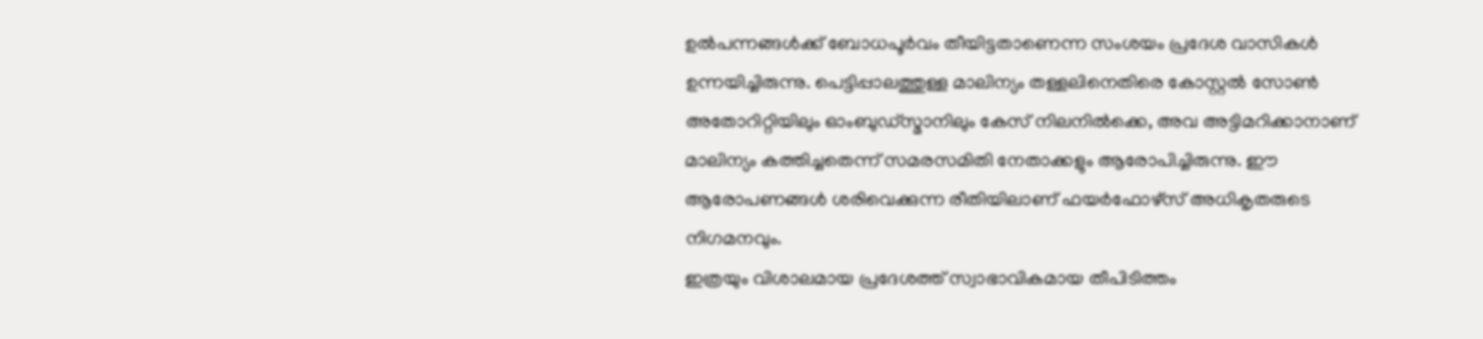ഉല്‍പന്നങ്ങള്‍ക്ക് ബോധപൂര്‍വം തീയിട്ടതാണെന്ന സംശയം പ്രദേശ വാസികള്‍ ഉന്നയിച്ചിരുന്നു. പെട്ടിപ്പാലത്തുള്ള മാലിന്യം തള്ളലിനെതിരെ കോസ്റ്റല്‍ സോണ്‍ അതോറിറ്റിയിലും ഓംബുഡ്സ്മാനിലും കേസ് നിലനില്‍ക്കെ, അവ അട്ടിമറിക്കാനാണ് മാലിന്യം കത്തിച്ചതെന്ന് സമരസമിതി നേതാക്കളും ആരോപിച്ചിരുന്നു. ഈ ആരോപണങ്ങള്‍ ശരിവെക്കുന്ന രീതിയിലാണ് ഫയര്‍ഫോഴ്സ് അധികൃതരുടെ നിഗമനവും.
ഇത്രയും വിശാലമായ പ്രദേശത്ത് സ്വാഭാവികമായ തീപിടിത്തം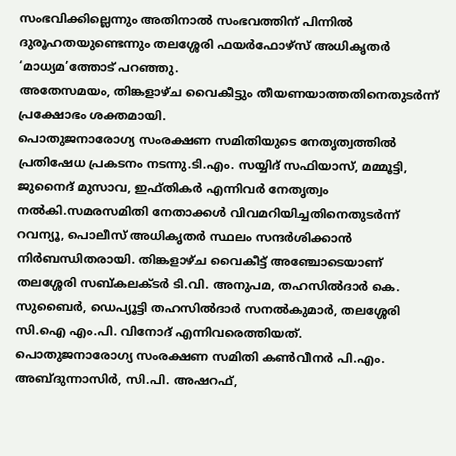സംഭവിക്കില്ലെന്നും അതിനാല്‍ സംഭവത്തിന് പിന്നില്‍ ദുരൂഹതയുണ്ടെന്നും തലശ്ശേരി ഫയര്‍ഫോഴ്സ് അധികൃതര്‍ ‘മാധ്യമ’ത്തോട് പറഞ്ഞു.
അതേസമയം, തിങ്കളാഴ്ച വൈകീട്ടും തീയണയാത്തതിനെതുടര്‍ന്ന് പ്രക്ഷോഭം ശക്തമായി.
പൊതുജനാരോഗ്യ സംരക്ഷണ സമിതിയുടെ നേതൃത്വത്തില്‍ പ്രതിഷേധ പ്രകടനം നടന്നു.ടി.എം. സയ്യിദ് സഫിയാസ്, മമ്മൂട്ടി, ജുനൈദ് മുസാവ, ഇഫ്തികര്‍ എന്നിവര്‍ നേതൃത്വം നല്‍കി.സമരസമിതി നേതാക്കള്‍ വിവമറിയിച്ചതിനെതുടര്‍ന്ന് റവന്യൂ, പൊലീസ് അധികൃതര്‍ സ്ഥലം സന്ദര്‍ശിക്കാന്‍ നിര്‍ബന്ധിതരായി. തിങ്കളാഴ്ച വൈകീട്ട് അഞ്ചോടെയാണ് തലശ്ശേരി സബ്കലക്ടര്‍ ടി.വി. അനുപമ, തഹസില്‍ദാര്‍ കെ. സുബൈര്‍, ഡെപ്യൂട്ടി തഹസില്‍ദാര്‍ സനല്‍കുമാര്‍, തലശ്ശേരി സി.ഐ എം.പി. വിനോദ് എന്നിവരെത്തിയത്.
പൊതുജനാരോഗ്യ സംരക്ഷണ സമിതി കണ്‍വീനര്‍ പി.എം. അബ്ദുന്നാസിര്‍, സി.പി. അഷറഫ്,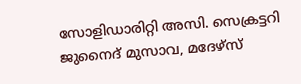സോളിഡാരിറ്റി അസി. സെക്രട്ടറി ജുനൈദ് മുസാവ, മദേഴ്സ്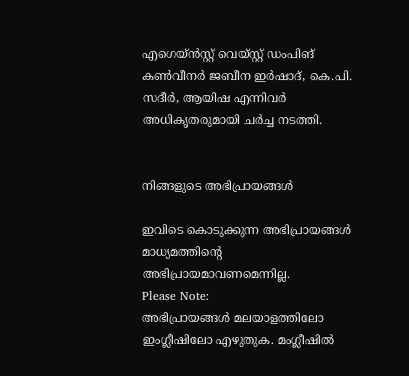എഗെയ്ന്‍സ്റ്റ് വെയ്സ്റ്റ് ഡംപിങ് കണ്‍വീനര്‍ ജബീന ഇര്‍ഷാദ്, കെ.പി. സദീര്‍, ആയിഷ എന്നിവര്‍ അധികൃതരുമായി ചര്‍ച്ച നടത്തി.


നിങ്ങളുടെ അഭിപ്രായങ്ങള്‍

ഇവിടെ കൊടുക്കുന്ന അഭിപ്രായങ്ങള്‍ മാധ്യമത്തിന്റെ അഭിപ്രായമാവണമെന്നില്ല.
Please Note:
അഭിപ്രായങ്ങള്‍ മലയാളത്തിലോ ഇംഗ്ലീഷിലോ എഴുതുക. മംഗ്ലീഷില്‍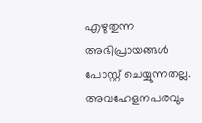എഴുതുന്ന അഭിപ്രായങ്ങള്‍ പോസ്റ്റ് ചെയ്യുന്നതല്ല. അവഹേളനപരവും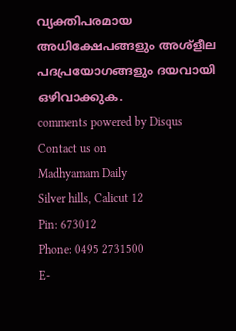വ്യക്തിപരമായ അധിക്ഷേപങ്ങളും അശ്ളീല പദപ്രയോഗങ്ങളും ദയവായി ഒഴിവാക്കുക.
comments powered by Disqus
Contact us on
Madhyamam Daily
Silver hills, Calicut 12
Pin: 673012
Phone: 0495 2731500
E-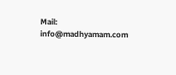Mail: info@madhyamam.com